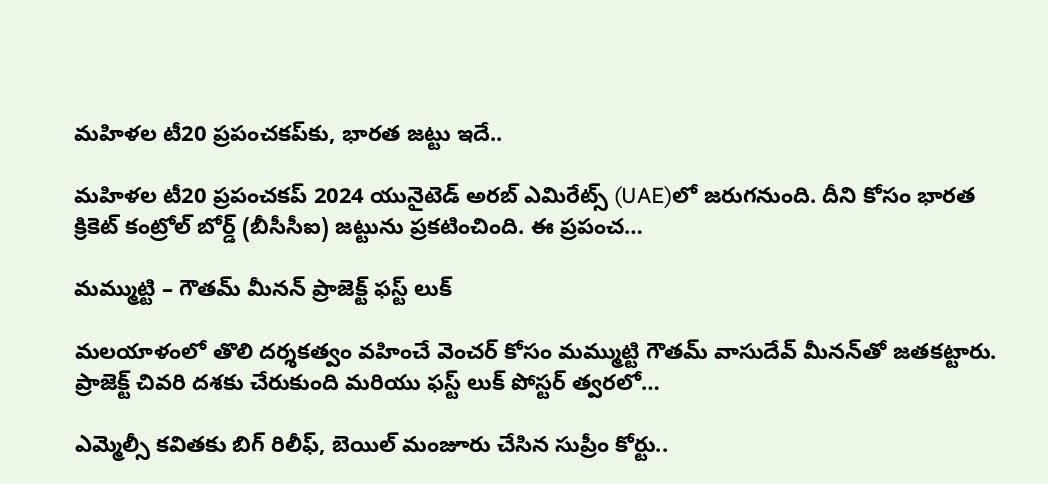మహిళల టీ20 ప్రపంచకప్‌కు, భారత జట్టు ఇదే..

మహిళల టీ20 ప్రపంచకప్ 2024 యునైటెడ్ అరబ్ ఎమిరేట్స్ (UAE)లో జరుగనుంది. దీని కోసం భారత క్రికెట్ కంట్రోల్ బోర్డ్ (బీసీసీఐ) జట్టును ప్రకటించింది. ఈ ప్రపంచ…

మమ్ముట్టి – గౌతమ్ మీనన్ ప్రాజెక్ట్ ఫస్ట్ లుక్

మలయాళంలో తొలి దర్శకత్వం వహించే వెంచర్ కోసం మమ్ముట్టి గౌతమ్ వాసుదేవ్ మీనన్‌తో జతకట్టారు. ప్రాజెక్ట్ చివరి దశకు చేరుకుంది మరియు ఫస్ట్ లుక్ పోస్టర్ త్వరలో…

ఎమ్మెల్సీ కవితకు బిగ్ రిలీఫ్, బెయిల్ మంజూరు చేసిన సుప్రీం కోర్టు..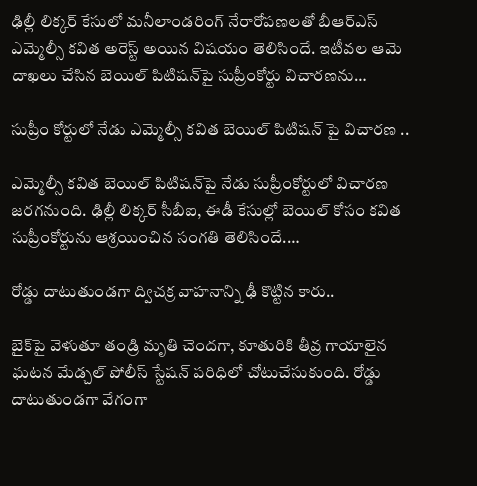ఢిల్లీ లిక్కర్‌ కేసులో మనీలాండరింగ్ నేరారోపణలతో బీఆర్ఎస్ ఎమ్మెల్సీ కవిత అరెస్ట్ అయిన విషయం తెలిసిందే. ఇటీవల ఆమె దాఖలు చేసిన బెయిల్ పిటిషన్‌పై సుప్రీంకోర్టు విచారణను…

సుప్రీం కోర్టులో నేడు ఎమ్మెల్సీ కవిత బెయిల్ పిటిషన్ పై విచారణ ..

ఎమ్మెల్సీ కవిత బెయిల్ పిటిషన్‌పై నేడు సుప్రీంకోర్టులో విచారణ జరగనుంది. ఢిల్లీ లిక్కర్ సీబీఐ, ఈడీ కేసుల్లో బెయిల్ కోసం కవిత సుప్రీంకోర్టును ఆశ్రయించిన సంగతి తెలిసిందే.…

రోడ్డు దాటుతుండగా ద్విచక్ర వాహనాన్ని ఢీ కొట్టిన కారు..

బైక్‌పై వెళుతూ తండ్రి మృతి చెందగా, కూతురికి తీవ్ర గాయాలైన ఘటన మేడ్చల్ పోలీస్ స్టేషన్ పరిధిలో చోటుచేసుకుంది. రోడ్డు దాటుతుండగా వేగంగా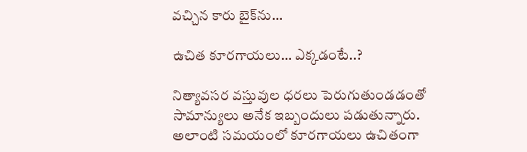వచ్చిన కారు బైక్‌ను…

ఉచిత కూరగాయలు… ఎక్కడంటే..?

నిత్యావసర వస్తువుల ధరలు పెరుగుతుండడంతో సామాన్యులు అనేక ఇబ్బందులు పడుతున్నారు. అలాంటి సమయంలో కూరగాయలు ఉచితంగా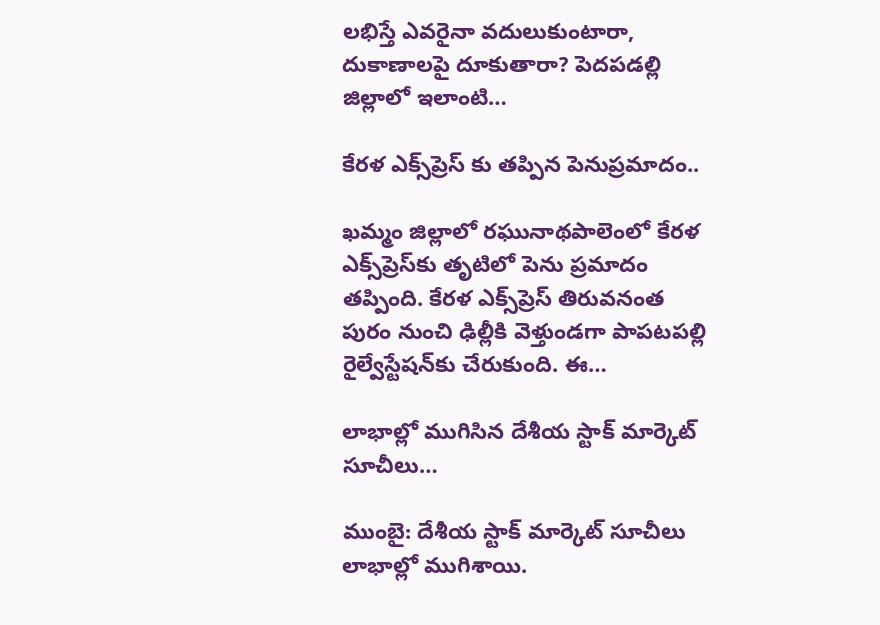లభిస్తే ఎవరైనా వదులుకుంటారా, దుకాణాలపై దూకుతారా? పెదపడల్లి జిల్లాలో ఇలాంటి…

కేరళ ఎక్స్‌ప్రెస్ కు తప్పిన పెనుప్రమాదం..

ఖమ్మం జిల్లాలో రఘునాథపాలెంలో కేరళ ఎక్స్‌ప్రెస్‌కు తృటిలో పెను ప్రమాదం తప్పింది. కేరళ ఎక్స్‌ప్రెస్ తిరువనంత పురం నుంచి ఢిల్లీకి వెళ్తుండగా పాపటపల్లి రైల్వేస్టేషన్‌కు చేరుకుంది. ఈ…

లాభాల్లో ముగిసిన దేశీయ స్టాక్ మార్కెట్ సూచీలు…

ముంబై: దేశీయ స్టాక్ మార్కెట్ సూచీలు లాభాల్లో ముగిశాయి.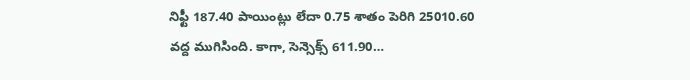నిఫ్టీ 187.40 పాయింట్లు లేదా 0.75 శాతం పెరిగి 25010.60 వద్ద ముగిసింది. కాగా, సెన్సెక్స్ 611.90…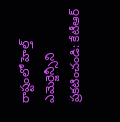రాష్టంలో హెల్త్ ఎమెర్జెన్సీని ప్రకటించండి: కేటీఆర్‌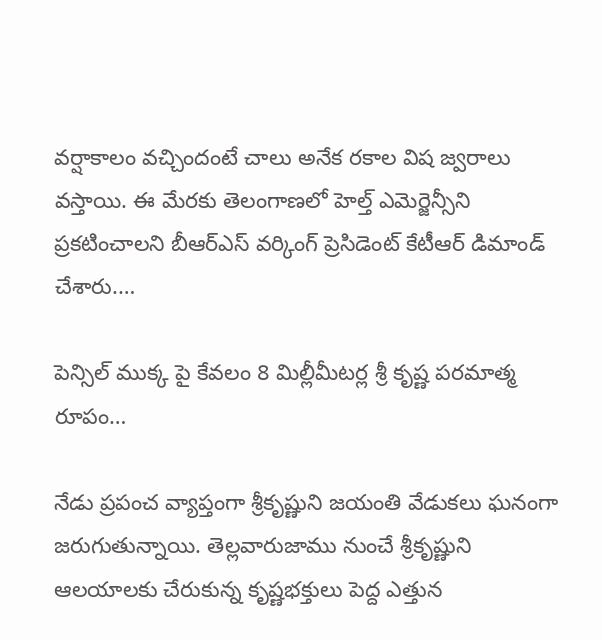వర్షాకాలం వచ్చిందంటే చాలు అనేక రకాల విష జ్వరాలు వస్తాయి. ఈ మేరకు తెలంగాణలో హెల్త్ ఎమెర్జెన్సీని ప్రకటించాలని బీఆర్ఎస్ వర్కింగ్ ప్రెసిడెంట్ కేటీఆర్ డిమాండ్ చేశారు.…

పెన్సిల్ ముక్క పై కేవలం 8 మిల్లీమీటర్ల శ్రీ కృష్ణ పరమాత్మ రూపం…

నేడు ప్రపంచ వ్యాప్తంగా శ్రీకృష్ణుని జయంతి వేడుకలు ఘనంగా జరుగుతున్నాయి. తెల్లవారుజాము నుంచే శ్రీకృష్ణుని ఆలయాలకు చేరుకున్న కృష్ణభక్తులు పెద్ద ఎత్తున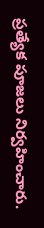ప్రత్యేక పూజలు నిర్వహించారు.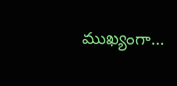ముఖ్యంగా…